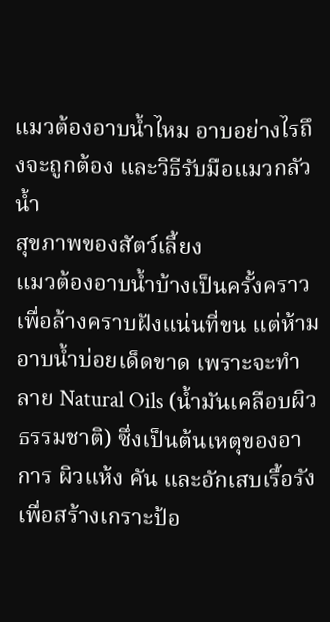แมวต้องอาบน้ำไหม อาบอย่างไรถึงจะถูกต้อง และวิธีรับมือแมวกลัวน้ำ
สุขภาพของสัตว์เลี้ยง
แมวต้องอาบน้ำบ้างเป็นครั้งคราว เพื่อล้างคราบฝังแน่นที่ขน แต่ห้ามอาบน้ำบ่อยเด็ดขาด เพราะจะทำลาย Natural Oils (น้ำมันเคลือบผิวธรรมชาติ) ซึ่งเป็นต้นเหตุของอาการ ผิวแห้ง คัน และอักเสบเรื้อรัง เพื่อสร้างเกราะป้อ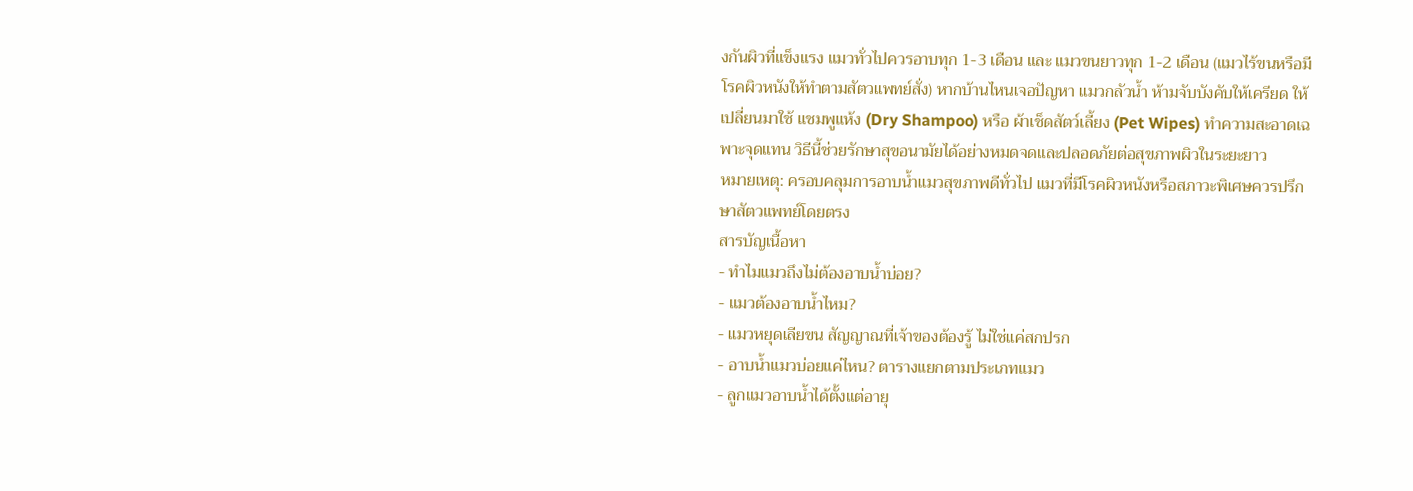งกันผิวที่แข็งแรง แมวทั่วไปควรอาบทุก 1-3 เดือน และ แมวขนยาวทุก 1-2 เดือน (แมวไร้ขนหรือมีโรคผิวหนังให้ทำตามสัตวแพทย์สั่ง) หากบ้านไหนเจอปัญหา แมวกลัวน้ำ ห้ามจับบังคับให้เครียด ให้เปลี่ยนมาใช้ แชมพูแห้ง (Dry Shampoo) หรือ ผ้าเช็ดสัตว์เลี้ยง (Pet Wipes) ทำความสะอาดเฉพาะจุดแทน วิธีนี้ช่วยรักษาสุขอนามัยได้อย่างหมดจดและปลอดภัยต่อสุขภาพผิวในระยะยาว
หมายเหตุ: ครอบคลุมการอาบน้ำแมวสุขภาพดีทั่วไป แมวที่มีโรคผิวหนังหรือสภาวะพิเศษควรปรึกษาสัตวแพทย์โดยตรง
สารบัญเนื้อหา
- ทำไมแมวถึงไม่ต้องอาบน้ำบ่อย?
- แมวต้องอาบน้ำไหม?
- แมวหยุดเลียขน สัญญาณที่เจ้าของต้องรู้ ไม่ใช่แค่สกปรก
- อาบน้ำแมวบ่อยแค่ไหน? ตารางแยกตามประเภทแมว
- ลูกแมวอาบน้ำได้ตั้งแต่อายุ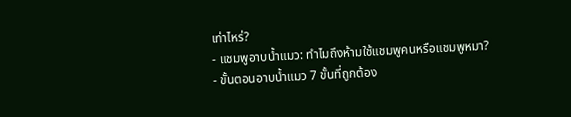เท่าไหร่?
- แชมพูอาบน้ำแมว: ทำไมถึงห้ามใช้แชมพูคนหรือแชมพูหมา?
- ขั้นตอนอาบน้ำแมว 7 ขั้นที่ถูกต้อง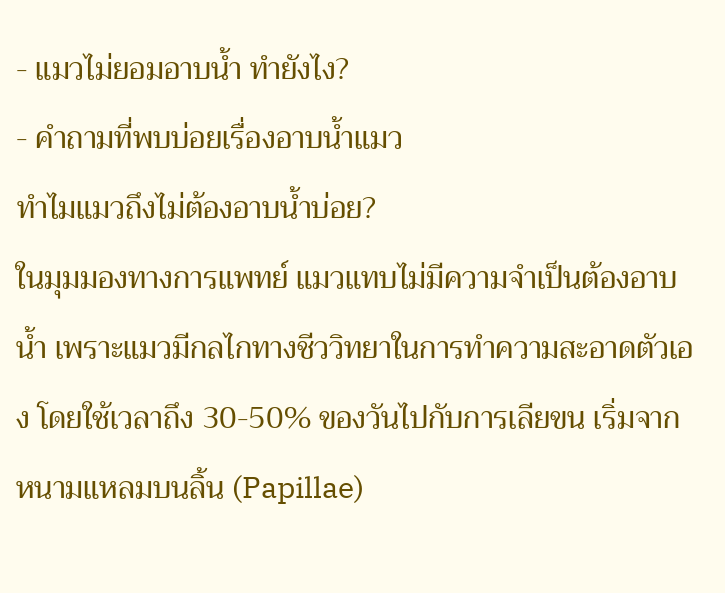- แมวไม่ยอมอาบน้ำ ทำยังไง?
- คำถามที่พบบ่อยเรื่องอาบน้ำแมว
ทำไมแมวถึงไม่ต้องอาบน้ำบ่อย?
ในมุมมองทางการแพทย์ แมวแทบไม่มีความจำเป็นต้องอาบน้ำ เพราะแมวมีกลไกทางชีววิทยาในการทำความสะอาดตัวเอง โดยใช้เวลาถึง 30-50% ของวันไปกับการเลียขน เริ่มจาก หนามแหลมบนลิ้น (Papillae)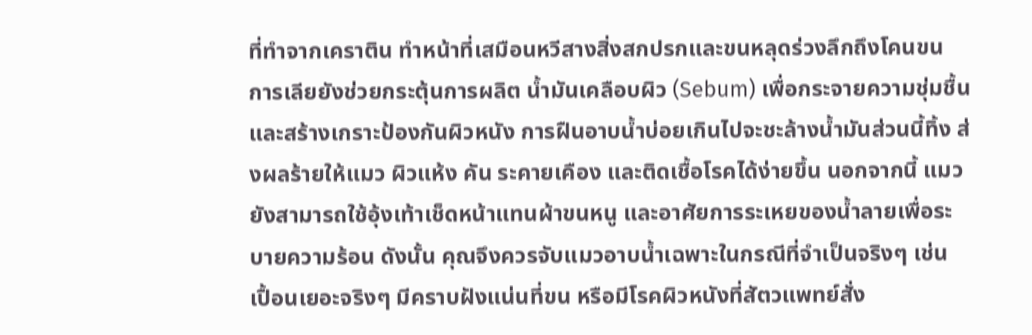ที่ทำจากเคราติน ทำหน้าที่เสมือนหวีสางสิ่งสกปรกและขนหลุดร่วงลึกถึงโคนขน การเลียยังช่วยกระตุ้นการผลิต น้ำมันเคลือบผิว (Sebum) เพื่อกระจายความชุ่มชื้นและสร้างเกราะป้องกันผิวหนัง การฝืนอาบน้ำบ่อยเกินไปจะชะล้างน้ำมันส่วนนี้ทิ้ง ส่งผลร้ายให้แมว ผิวแห้ง คัน ระคายเคือง และติดเชื้อโรคได้ง่ายขึ้น นอกจากนี้ แมวยังสามารถใช้อุ้งเท้าเช็ดหน้าแทนผ้าขนหนู และอาศัยการระเหยของน้ำลายเพื่อระบายความร้อน ดังนั้น คุณจึงควรจับแมวอาบน้ำเฉพาะในกรณีที่จำเป็นจริงๆ เช่น เปื้อนเยอะจริงๆ มีคราบฝังแน่นที่ขน หรือมีโรคผิวหนังที่สัตวแพทย์สั่ง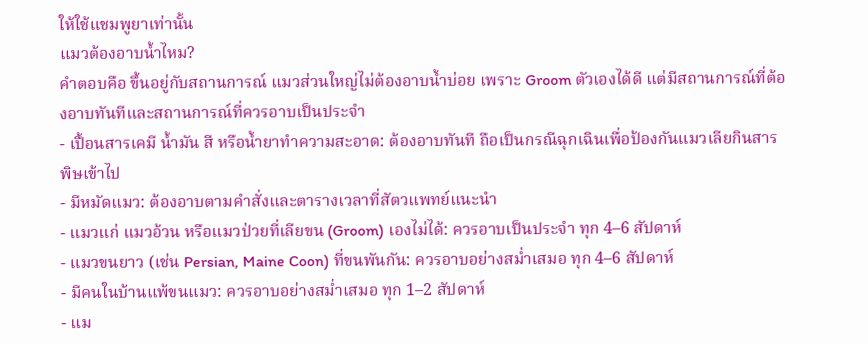ให้ใช้แชมพูยาเท่านั้น
แมวต้องอาบน้ำไหม?
คำตอบคือ ขึ้นอยู่กับสถานการณ์ แมวส่วนใหญ่ไม่ต้องอาบน้ำบ่อย เพราะ Groom ตัวเองได้ดี แต่มีสถานการณ์ที่ต้องอาบทันทีและสถานการณ์ที่ควรอาบเป็นประจำ
- เปื้อนสารเคมี น้ำมัน สี หรือน้ำยาทำความสะอาด: ต้องอาบทันที ถือเป็นกรณีฉุกเฉินเพื่อป้องกันแมวเลียกินสารพิษเข้าไป
- มีหมัดแมว: ต้องอาบตามคำสั่งและตารางเวลาที่สัตวแพทย์แนะนำ
- แมวแก่ แมวอ้วน หรือแมวป่วยที่เลียขน (Groom) เองไม่ได้: ควรอาบเป็นประจำ ทุก 4–6 สัปดาห์
- แมวขนยาว (เช่น Persian, Maine Coon) ที่ขนพันกัน: ควรอาบอย่างสม่ำเสมอ ทุก 4–6 สัปดาห์
- มีคนในบ้านแพ้ขนแมว: ควรอาบอย่างสม่ำเสมอ ทุก 1–2 สัปดาห์
- แม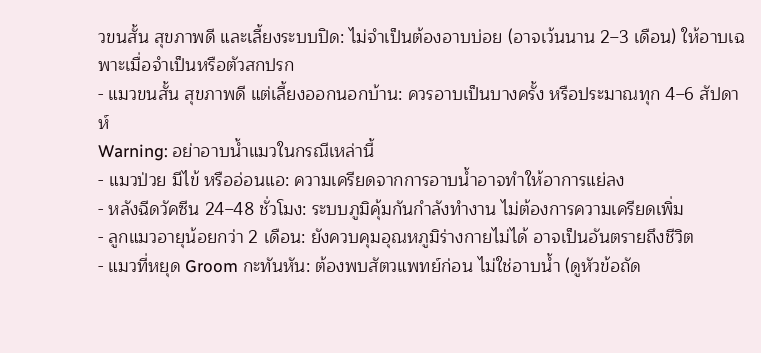วขนสั้น สุขภาพดี และเลี้ยงระบบปิด: ไม่จำเป็นต้องอาบบ่อย (อาจเว้นนาน 2–3 เดือน) ให้อาบเฉพาะเมื่อจำเป็นหรือตัวสกปรก
- แมวขนสั้น สุขภาพดี แต่เลี้ยงออกนอกบ้าน: ควรอาบเป็นบางครั้ง หรือประมาณทุก 4–6 สัปดาห์
Warning: อย่าอาบน้ำแมวในกรณีเหล่านี้
- แมวป่วย มีไข้ หรืออ่อนแอ: ความเครียดจากการอาบน้ำอาจทำให้อาการแย่ลง
- หลังฉีดวัคซีน 24–48 ชั่วโมง: ระบบภูมิคุ้มกันกำลังทำงาน ไม่ต้องการความเครียดเพิ่ม
- ลูกแมวอายุน้อยกว่า 2 เดือน: ยังควบคุมอุณหภูมิร่างกายไม่ได้ อาจเป็นอันตรายถึงชีวิต
- แมวที่หยุด Groom กะทันหัน: ต้องพบสัตวแพทย์ก่อน ไม่ใช่อาบน้ำ (ดูหัวข้อถัด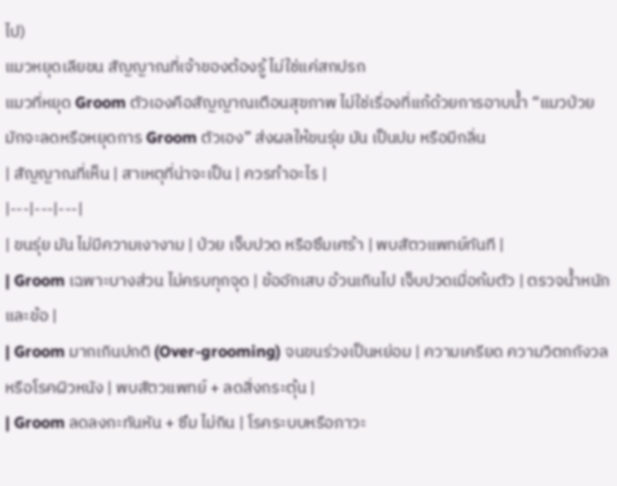ไป)
แมวหยุดเลียขน สัญญาณที่เจ้าของต้องรู้ ไม่ใช่แค่สกปรก
แมวที่หยุด Groom ตัวเองคือสัญญาณเตือนสุขภาพ ไม่ใช่เรื่องที่แก้ด้วยการอาบน้ำ “แมวป่วยมักจะลดหรือหยุดการ Groom ตัวเอง” ส่งผลให้ขนรุ่ย มัน เป็นปม หรือมีกลิ่น
| สัญญาณที่เห็น | สาเหตุที่น่าจะเป็น | ควรทำอะไร |
|---|---|---|
| ขนรุ่ย มัน ไม่มีความเงางาม | ป่วย เจ็บปวด หรือซึมเศร้า | พบสัตวแพทย์ทันที |
| Groom เฉพาะบางส่วน ไม่ครบทุกจุด | ข้ออักเสบ อ้วนเกินไป เจ็บปวดเมื่อก้มตัว | ตรวจน้ำหนักและข้อ |
| Groom มากเกินปกติ (Over-grooming) จนขนร่วงเป็นหย่อม | ความเครียด ความวิตกกังวล หรือโรคผิวหนัง | พบสัตวแพทย์ + ลดสิ่งกระตุ้น |
| Groom ลดลงกะทันหัน + ซึม ไม่กิน | โรคระบบหรือภาวะ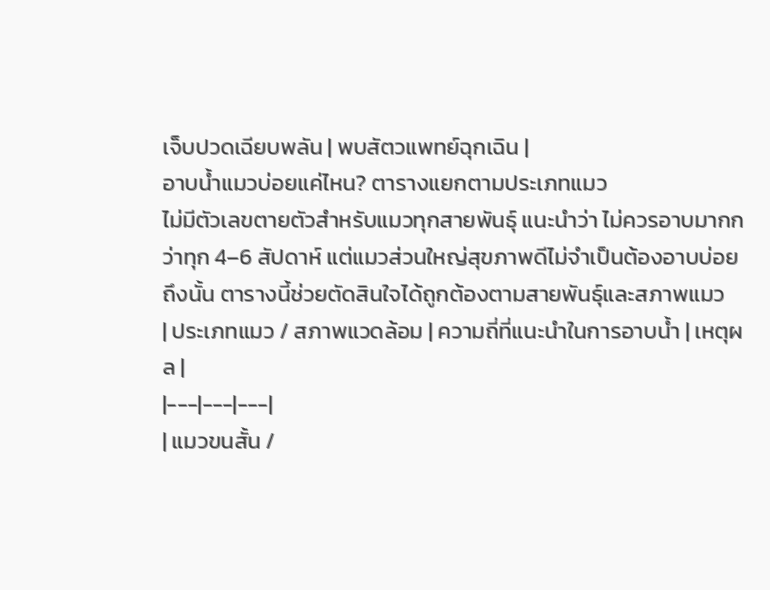เจ็บปวดเฉียบพลัน | พบสัตวแพทย์ฉุกเฉิน |
อาบน้ำแมวบ่อยแค่ไหน? ตารางแยกตามประเภทแมว
ไม่มีตัวเลขตายตัวสำหรับแมวทุกสายพันธุ์ แนะนำว่า ไม่ควรอาบมากกว่าทุก 4–6 สัปดาห์ แต่แมวส่วนใหญ่สุขภาพดีไม่จำเป็นต้องอาบบ่อยถึงนั้น ตารางนี้ช่วยตัดสินใจได้ถูกต้องตามสายพันธุ์และสภาพแมว
| ประเภทแมว / สภาพแวดล้อม | ความถี่ที่แนะนำในการอาบน้ำ | เหตุผล |
|---|---|---|
| แมวขนสั้น /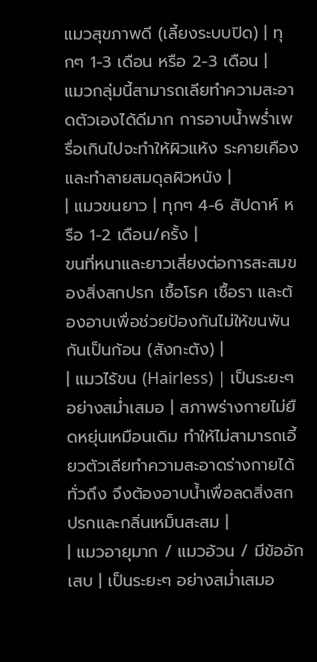แมวสุขภาพดี (เลี้ยงระบบปิด) | ทุกๆ 1-3 เดือน หรือ 2-3 เดือน |
แมวกลุ่มนี้สามารถเลียทำความสะอาดตัวเองได้ดีมาก การอาบน้ำพร่ำเพรื่อเกินไปจะทำให้ผิวแห้ง ระคายเคือง และทำลายสมดุลผิวหนัง |
| แมวขนยาว | ทุกๆ 4-6 สัปดาห์ หรือ 1-2 เดือน/ครั้ง |
ขนที่หนาและยาวเสี่ยงต่อการสะสมของสิ่งสกปรก เชื้อโรค เชื้อรา และต้องอาบเพื่อช่วยป้องกันไม่ให้ขนพันกันเป็นก้อน (สังกะตัง) |
| แมวไร้ขน (Hairless) | เป็นระยะๆ อย่างสม่ำเสมอ | สภาพร่างกายไม่ยืดหยุ่นเหมือนเดิม ทำให้ไม่สามารถเอี้ยวตัวเลียทำความสะอาดร่างกายได้ทั่วถึง จึงต้องอาบน้ำเพื่อลดสิ่งสกปรกและกลิ่นเหม็นสะสม |
| แมวอายุมาก / แมวอ้วน / มีข้ออักเสบ | เป็นระยะๆ อย่างสม่ำเสมอ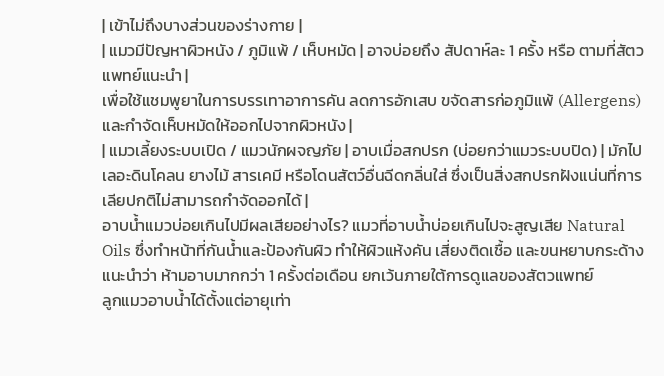| เข้าไม่ถึงบางส่วนของร่างกาย |
| แมวมีปัญหาผิวหนัง / ภูมิแพ้ / เห็บหมัด | อาจบ่อยถึง สัปดาห์ละ 1 ครั้ง หรือ ตามที่สัตวแพทย์แนะนำ |
เพื่อใช้แชมพูยาในการบรรเทาอาการคัน ลดการอักเสบ ขจัดสารก่อภูมิแพ้ (Allergens) และกำจัดเห็บหมัดให้ออกไปจากผิวหนัง |
| แมวเลี้ยงระบบเปิด / แมวนักผจญภัย | อาบเมื่อสกปรก (บ่อยกว่าแมวระบบปิด) | มักไปเลอะดินโคลน ยางไม้ สารเคมี หรือโดนสัตว์อื่นฉีดกลิ่นใส่ ซึ่งเป็นสิ่งสกปรกฝังแน่นที่การเลียปกติไม่สามารถกำจัดออกได้ |
อาบน้ำแมวบ่อยเกินไปมีผลเสียอย่างไร? แมวที่อาบน้ำบ่อยเกินไปจะสูญเสีย Natural Oils ซึ่งทำหน้าที่กันน้ำและป้องกันผิว ทำให้ผิวแห้งคัน เสี่ยงติดเชื้อ และขนหยาบกระด้าง แนะนำว่า ห้ามอาบมากกว่า 1 ครั้งต่อเดือน ยกเว้นภายใต้การดูแลของสัตวแพทย์
ลูกแมวอาบน้ำได้ตั้งแต่อายุเท่า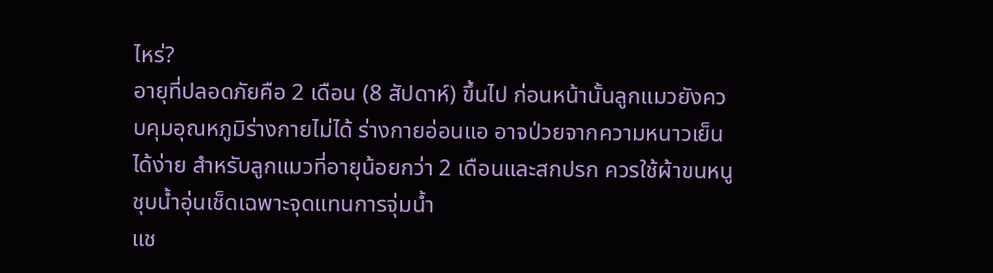ไหร่?
อายุที่ปลอดภัยคือ 2 เดือน (8 สัปดาห์) ขึ้นไป ก่อนหน้านั้นลูกแมวยังควบคุมอุณหภูมิร่างกายไม่ได้ ร่างกายอ่อนแอ อาจป่วยจากความหนาวเย็นได้ง่าย สำหรับลูกแมวที่อายุน้อยกว่า 2 เดือนและสกปรก ควรใช้ผ้าขนหนูชุบน้ำอุ่นเช็ดเฉพาะจุดแทนการจุ่มน้ำ
แช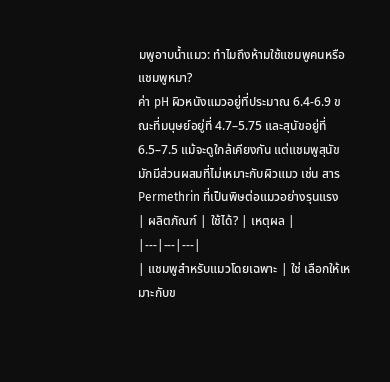มพูอาบน้ำแมว: ทำไมถึงห้ามใช้แชมพูคนหรือแชมพูหมา?
ค่า pH ผิวหนังแมวอยู่ที่ประมาณ 6.4-6.9 ขณะที่มนุษย์อยู่ที่ 4.7–5.75 และสุนัขอยู่ที่ 6.5–7.5 แม้จะดูใกล้เคียงกัน แต่แชมพูสุนัขมักมีส่วนผสมที่ไม่เหมาะกับผิวแมว เช่น สาร Permethrin ที่เป็นพิษต่อแมวอย่างรุนแรง
| ผลิตภัณฑ์ | ใช้ได้? | เหตุผล |
|---|---|---|
| แชมพูสำหรับแมวโดยเฉพาะ | ใช่ เลือกให้เหมาะกับข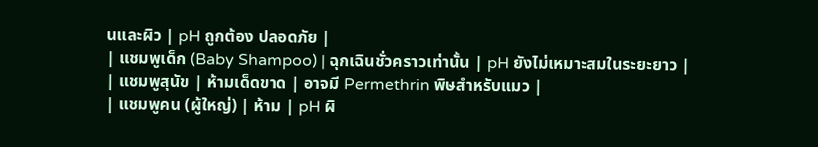นและผิว | pH ถูกต้อง ปลอดภัย |
| แชมพูเด็ก (Baby Shampoo) | ฉุกเฉินชั่วคราวเท่านั้น | pH ยังไม่เหมาะสมในระยะยาว |
| แชมพูสุนัข | ห้ามเด็ดขาด | อาจมี Permethrin พิษสำหรับแมว |
| แชมพูคน (ผู้ใหญ่) | ห้าม | pH ผิ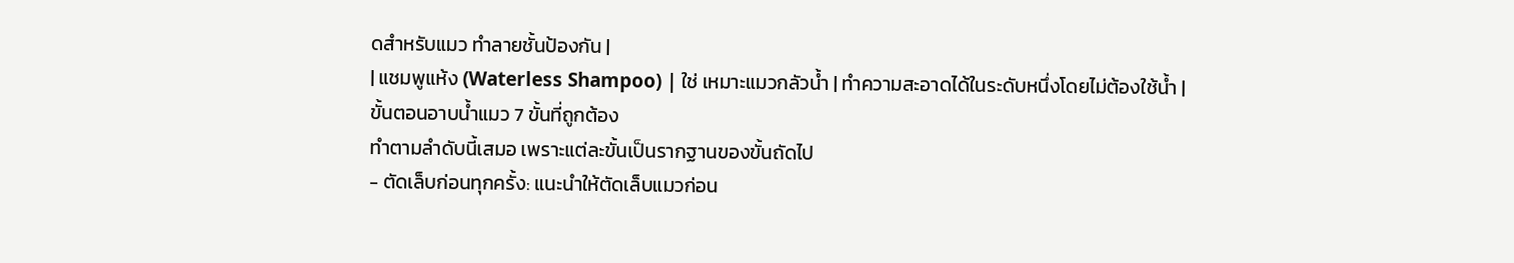ดสำหรับแมว ทำลายชั้นป้องกัน |
| แชมพูแห้ง (Waterless Shampoo) | ใช่ เหมาะแมวกลัวน้ำ | ทำความสะอาดได้ในระดับหนึ่งโดยไม่ต้องใช้น้ำ |
ขั้นตอนอาบน้ำแมว 7 ขั้นที่ถูกต้อง
ทำตามลำดับนี้เสมอ เพราะแต่ละขั้นเป็นรากฐานของขั้นถัดไป
- ตัดเล็บก่อนทุกครั้ง: แนะนำให้ตัดเล็บแมวก่อน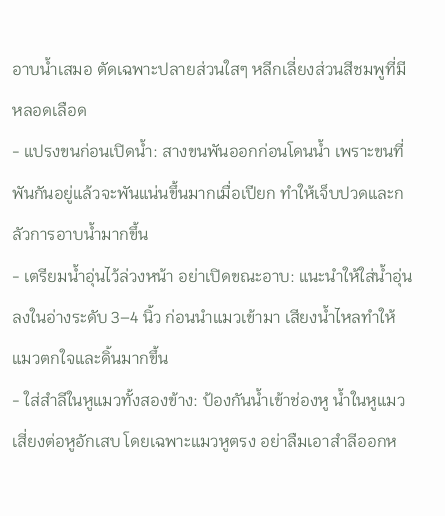อาบน้ำเสมอ ตัดเฉพาะปลายส่วนใสๆ หลีกเลี่ยงส่วนสีชมพูที่มีหลอดเลือด
- แปรงขนก่อนเปิดน้ำ: สางขนพันออกก่อนโดนน้ำ เพราะขนที่พันกันอยู่แล้วจะพันแน่นขึ้นมากเมื่อเปียก ทำให้เจ็บปวดและกลัวการอาบน้ำมากขึ้น
- เตรียมน้ำอุ่นไว้ล่วงหน้า อย่าเปิดขณะอาบ: แนะนำให้ใส่น้ำอุ่นลงในอ่างระดับ 3–4 นิ้ว ก่อนนำแมวเข้ามา เสียงน้ำไหลทำให้แมวตกใจและดิ้นมากขึ้น
- ใส่สำลีในหูแมวทั้งสองข้าง: ป้องกันน้ำเข้าช่องหู น้ำในหูแมวเสี่ยงต่อหูอักเสบ โดยเฉพาะแมวหูตรง อย่าลืมเอาสำลีออกห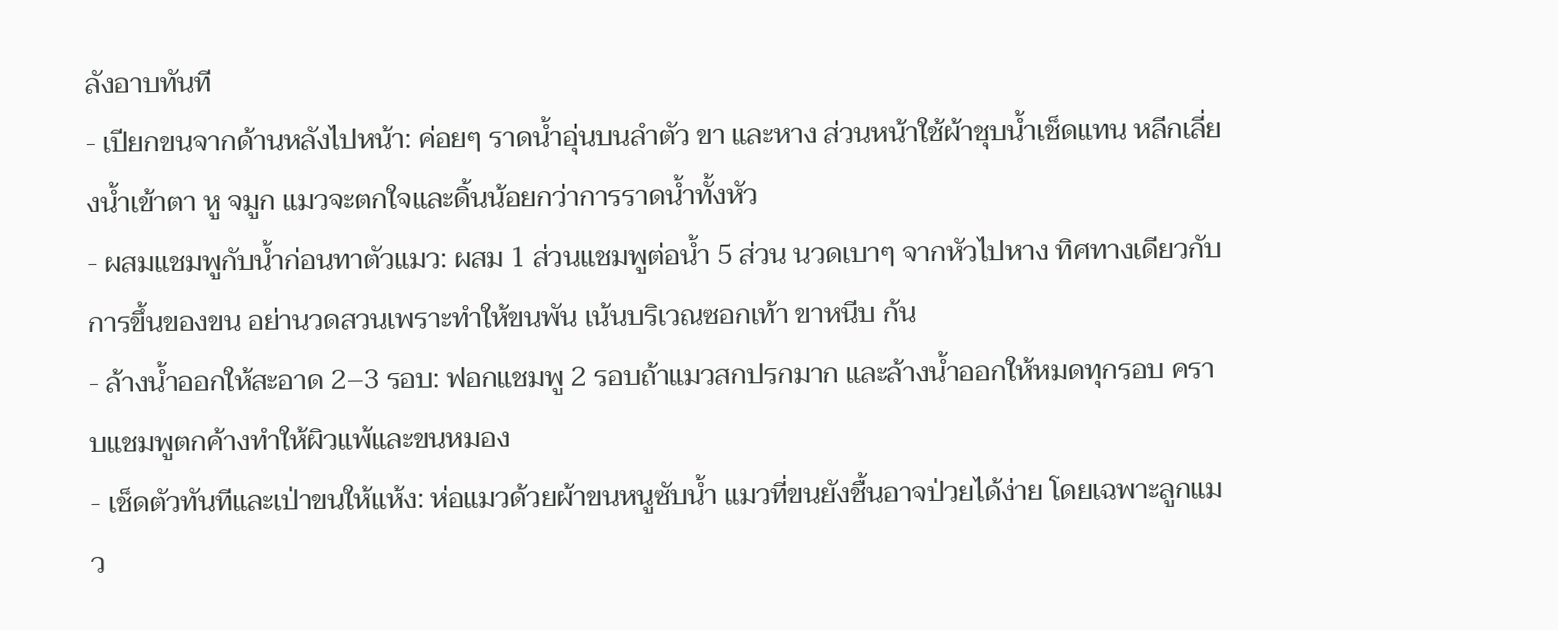ลังอาบทันที
- เปียกขนจากด้านหลังไปหน้า: ค่อยๆ ราดน้ำอุ่นบนลำตัว ขา และหาง ส่วนหน้าใช้ผ้าชุบน้ำเช็ดแทน หลีกเลี่ยงน้ำเข้าตา หู จมูก แมวจะตกใจและดิ้นน้อยกว่าการราดน้ำทั้งหัว
- ผสมแชมพูกับน้ำก่อนทาตัวแมว: ผสม 1 ส่วนแชมพูต่อน้ำ 5 ส่วน นวดเบาๆ จากหัวไปหาง ทิศทางเดียวกับการขึ้นของขน อย่านวดสวนเพราะทำให้ขนพัน เน้นบริเวณซอกเท้า ขาหนีบ ก้น
- ล้างน้ำออกให้สะอาด 2–3 รอบ: ฟอกแชมพู 2 รอบถ้าแมวสกปรกมาก และล้างน้ำออกให้หมดทุกรอบ คราบแชมพูตกค้างทำให้ผิวแพ้และขนหมอง
- เช็ดตัวทันทีและเป่าขนให้แห้ง: ห่อแมวด้วยผ้าขนหนูซับน้ำ แมวที่ขนยังชื้นอาจป่วยได้ง่าย โดยเฉพาะลูกแมว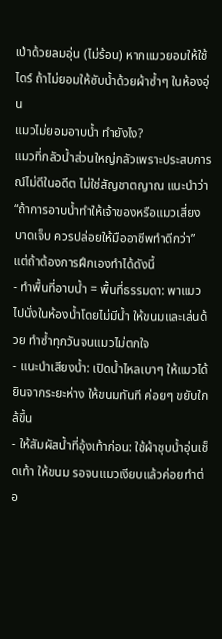เป่าด้วยลมอุ่น (ไม่ร้อน) หากแมวยอมให้ใช้ไดร์ ถ้าไม่ยอมให้ซับน้ำด้วยผ้าซ้ำๆ ในห้องอุ่น
แมวไม่ยอมอาบน้ำ ทำยังไง?
แมวที่กลัวน้ำส่วนใหญ่กลัวเพราะประสบการณ์ไม่ดีในอดีต ไม่ใช่สัญชาตญาณ แนะนำว่า “ถ้าการอาบน้ำทำให้เจ้าของหรือแมวเสี่ยงบาดเจ็บ ควรปล่อยให้มืออาชีพทำดีกว่า” แต่ถ้าต้องการฝึกเองทำได้ดังนี้
- ทำพื้นที่อาบน้ำ = พื้นที่ธรรมดา: พาแมวไปนั่งในห้องน้ำโดยไม่มีน้ำ ให้ขนมและเล่นด้วย ทำซ้ำทุกวันจนแมวไม่ตกใจ
- แนะนำเสียงน้ำ: เปิดน้ำไหลเบาๆ ให้แมวได้ยินจากระยะห่าง ให้ขนมทันที ค่อยๆ ขยับใกล้ขึ้น
- ให้สัมผัสน้ำที่อุ้งเท้าก่อน: ใช้ผ้าชุบน้ำอุ่นเช็ดเท้า ให้ขนม รอจนแมวเงียบแล้วค่อยทำต่อ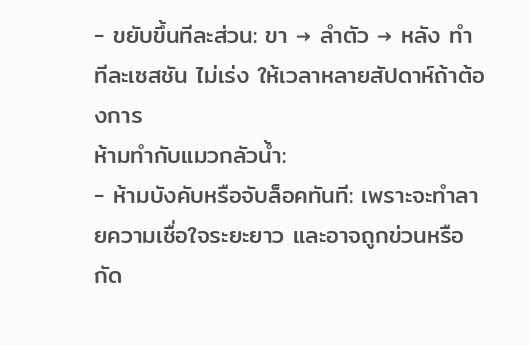- ขยับขึ้นทีละส่วน: ขา → ลำตัว → หลัง ทำทีละเซสชัน ไม่เร่ง ให้เวลาหลายสัปดาห์ถ้าต้องการ
ห้ามทำกับแมวกลัวน้ำ:
- ห้ามบังคับหรือจับล็อคทันที: เพราะจะทำลายความเชื่อใจระยะยาว และอาจถูกข่วนหรือกัด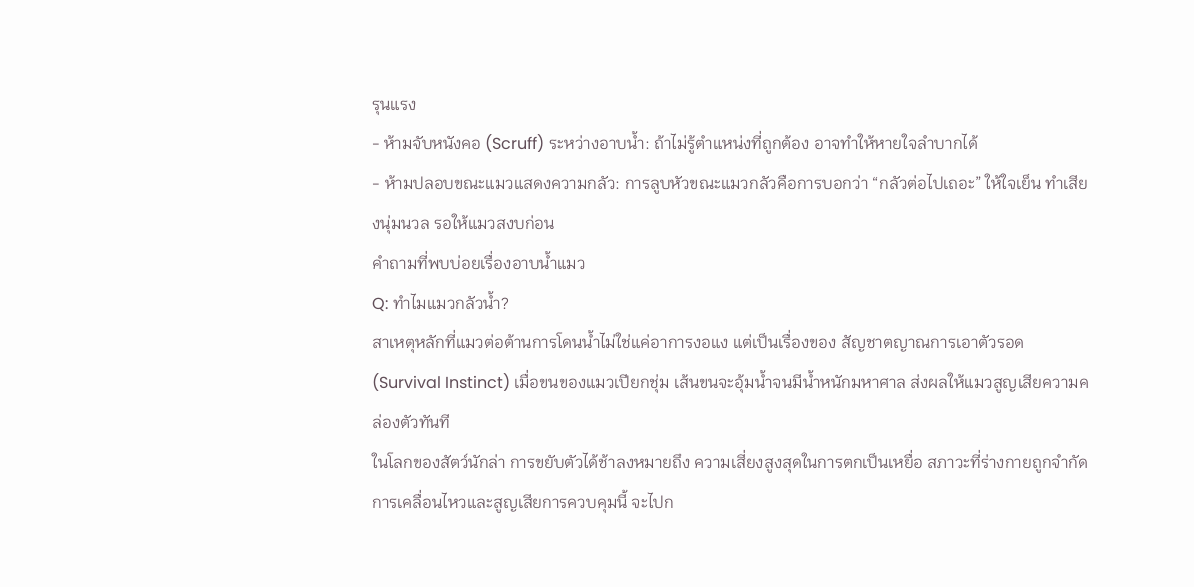รุนแรง
- ห้ามจับหนังคอ (Scruff) ระหว่างอาบน้ำ: ถ้าไม่รู้ตำแหน่งที่ถูกต้อง อาจทำให้หายใจลำบากได้
- ห้ามปลอบขณะแมวแสดงความกลัว: การลูบหัวขณะแมวกลัวคือการบอกว่า “กลัวต่อไปเถอะ” ให้ใจเย็น ทำเสียงนุ่มนวล รอให้แมวสงบก่อน
คำถามที่พบบ่อยเรื่องอาบน้ำแมว
Q: ทำไมแมวกลัวน้ำ?
สาเหตุหลักที่แมวต่อต้านการโดนน้ำไม่ใช่แค่อาการงอแง แต่เป็นเรื่องของ สัญชาตญาณการเอาตัวรอด (Survival Instinct) เมื่อขนของแมวเปียกชุ่ม เส้นขนจะอุ้มน้ำจนมีน้ำหนักมหาศาล ส่งผลให้แมวสูญเสียความคล่องตัวทันที
ในโลกของสัตว์นักล่า การขยับตัวได้ช้าลงหมายถึง ความเสี่ยงสูงสุดในการตกเป็นเหยื่อ สภาวะที่ร่างกายถูกจำกัดการเคลื่อนไหวและสูญเสียการควบคุมนี้ จะไปก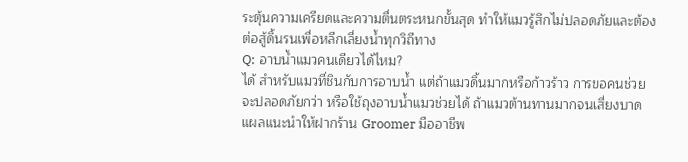ระตุ้นความเครียดและความตื่นตระหนกขั้นสุด ทำให้แมวรู้สึกไม่ปลอดภัยและต้องต่อสู้ดิ้นรนเพื่อหลีกเลี่ยงน้ำทุกวิถีทาง
Q: อาบน้ำแมวคนเดียวได้ไหม?
ได้ สำหรับแมวที่ชินกับการอาบน้ำ แต่ถ้าแมวดิ้นมากหรือก้าวร้าว การขอคนช่วยจะปลอดภัยกว่า หรือใช้ถุงอาบน้ำแมวช่วยได้ ถ้าแมวต้านทานมากจนเสี่ยงบาดแผลแนะนำให้ฝากร้าน Groomer มืออาชีพ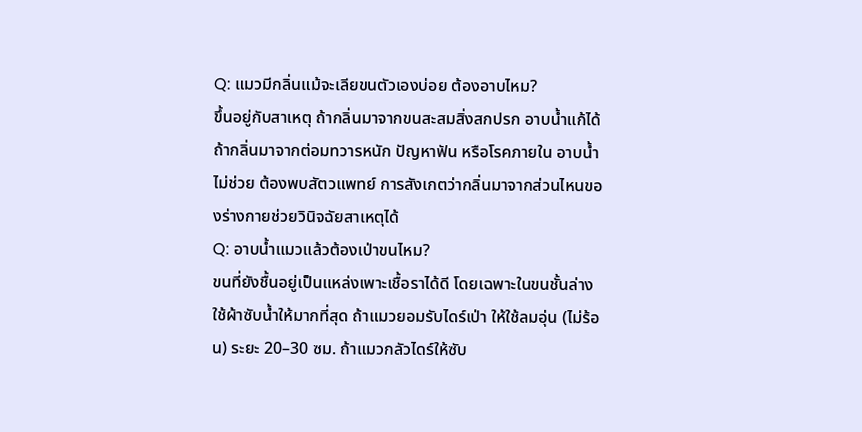Q: แมวมีกลิ่นแม้จะเลียขนตัวเองบ่อย ต้องอาบไหม?
ขึ้นอยู่กับสาเหตุ ถ้ากลิ่นมาจากขนสะสมสิ่งสกปรก อาบน้ำแก้ได้ ถ้ากลิ่นมาจากต่อมทวารหนัก ปัญหาฟัน หรือโรคภายใน อาบน้ำไม่ช่วย ต้องพบสัตวแพทย์ การสังเกตว่ากลิ่นมาจากส่วนไหนของร่างกายช่วยวินิจฉัยสาเหตุได้
Q: อาบน้ำแมวแล้วต้องเป่าขนไหม?
ขนที่ยังชื้นอยู่เป็นแหล่งเพาะเชื้อราได้ดี โดยเฉพาะในขนชั้นล่าง ใช้ผ้าซับน้ำให้มากที่สุด ถ้าแมวยอมรับไดร์เป่า ให้ใช้ลมอุ่น (ไม่ร้อน) ระยะ 20–30 ซม. ถ้าแมวกลัวไดร์ให้ซับ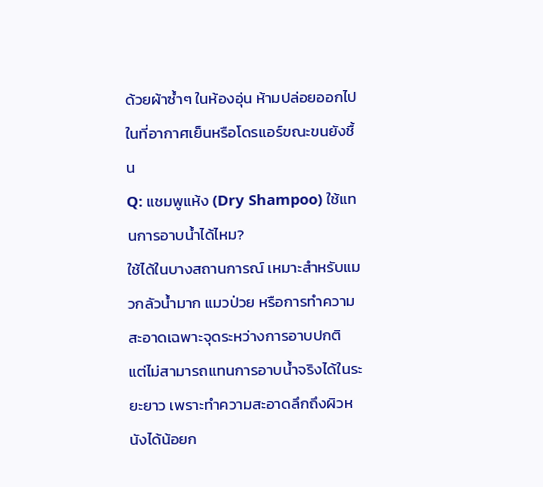ด้วยผ้าซ้ำๆ ในห้องอุ่น ห้ามปล่อยออกไปในที่อากาศเย็นหรือโดรแอร์ขณะขนยังชื้น
Q: แชมพูแห้ง (Dry Shampoo) ใช้แทนการอาบน้ำได้ไหม?
ใช้ได้ในบางสถานการณ์ เหมาะสำหรับแมวกลัวน้ำมาก แมวป่วย หรือการทำความสะอาดเฉพาะจุดระหว่างการอาบปกติ แต่ไม่สามารถแทนการอาบน้ำจริงได้ในระยะยาว เพราะทำความสะอาดลึกถึงผิวหนังได้น้อยก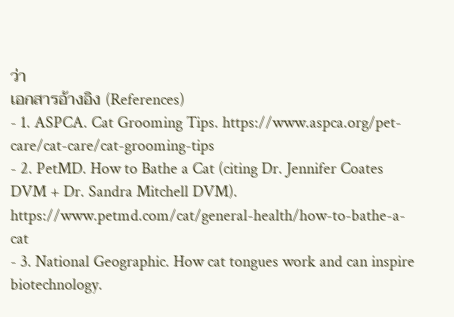ว่า
เอกสารอ้างอิง (References)
- 1. ASPCA. Cat Grooming Tips. https://www.aspca.org/pet-care/cat-care/cat-grooming-tips
- 2. PetMD. How to Bathe a Cat (citing Dr. Jennifer Coates DVM + Dr. Sandra Mitchell DVM). https://www.petmd.com/cat/general-health/how-to-bathe-a-cat
- 3. National Geographic. How cat tongues work and can inspire biotechnology.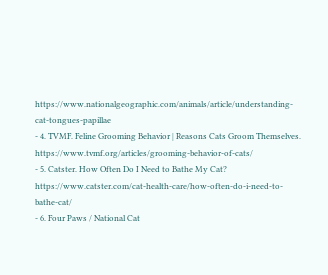https://www.nationalgeographic.com/animals/article/understanding-cat-tongues-papillae
- 4. TVMF. Feline Grooming Behavior | Reasons Cats Groom Themselves. https://www.tvmf.org/articles/grooming-behavior-of-cats/
- 5. Catster. How Often Do I Need to Bathe My Cat? https://www.catster.com/cat-health-care/how-often-do-i-need-to-bathe-cat/
- 6. Four Paws / National Cat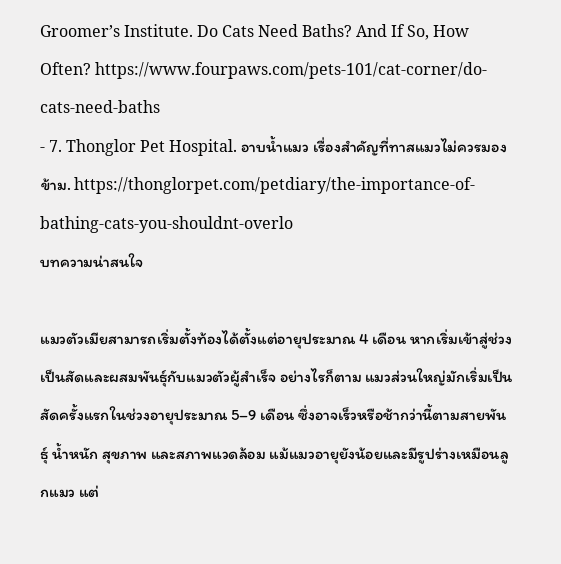Groomer’s Institute. Do Cats Need Baths? And If So, How Often? https://www.fourpaws.com/pets-101/cat-corner/do-cats-need-baths
- 7. Thonglor Pet Hospital. อาบน้ำแมว เรื่องสำคัญที่ทาสแมวไม่ควรมองข้าม. https://thonglorpet.com/petdiary/the-importance-of-bathing-cats-you-shouldnt-overlo
บทความน่าสนใจ

แมวตัวเมียสามารถเริ่มตั้งท้องได้ตั้งแต่อายุประมาณ 4 เดือน หากเริ่มเข้าสู่ช่วงเป็นสัดและผสมพันธุ์กับแมวตัวผู้สำเร็จ อย่างไรก็ตาม แมวส่วนใหญ่มักเริ่มเป็นสัดครั้งแรกในช่วงอายุประมาณ 5–9 เดือน ซึ่งอาจเร็วหรือช้ากว่านี้ตามสายพันธุ์ น้ำหนัก สุขภาพ และสภาพแวดล้อม แม้แมวอายุยังน้อยและมีรูปร่างเหมือนลูกแมว แต่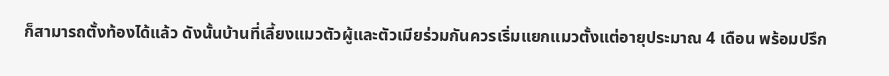ก็สามารถตั้งท้องได้แล้ว ดังนั้นบ้านที่เลี้ยงแมวตัวผู้และตัวเมียร่วมกันควรเริ่มแยกแมวตั้งแต่อายุประมาณ 4 เดือน พร้อมปรึก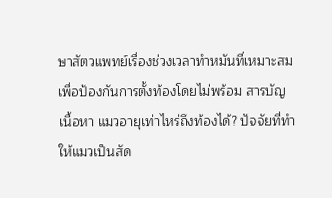ษาสัตวแพทย์เรื่องช่วงเวลาทำหมันที่เหมาะสม เพื่อป้องกันการตั้งท้องโดยไม่พร้อม สารบัญเนื้อหา แมวอายุเท่าไหร่ถึงท้องได้? ปัจจัยที่ทำให้แมวเป็นสัด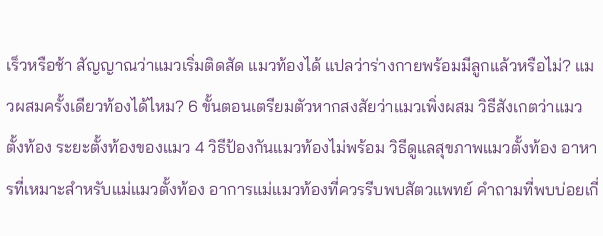เร็วหรือช้า สัญญาณว่าแมวเริ่มติดสัด แมวท้องได้ แปลว่าร่างกายพร้อมมีลูกแล้วหรือไม่? แมวผสมครั้งเดียวท้องได้ไหม? 6 ขั้นตอนเตรียมตัวหากสงสัยว่าแมวเพิ่งผสม วิธีสังเกตว่าแมวตั้งท้อง ระยะตั้งท้องของแมว 4 วิธีป้องกันแมวท้องไม่พร้อม วิธีดูแลสุขภาพแมวตั้งท้อง อาหารที่เหมาะสำหรับแม่แมวตั้งท้อง อาการแม่แมวท้องที่ควรรีบพบสัตวแพทย์ คำถามที่พบบ่อยเกี่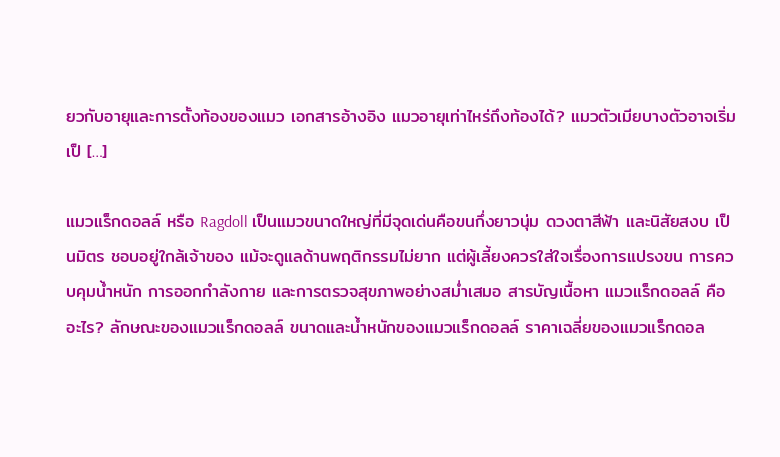ยวกับอายุและการตั้งท้องของแมว เอกสารอ้างอิง แมวอายุเท่าไหร่ถึงท้องได้? แมวตัวเมียบางตัวอาจเริ่มเป็ […]

แมวแร็กดอลล์ หรือ Ragdoll เป็นแมวขนาดใหญ่ที่มีจุดเด่นคือขนกึ่งยาวนุ่ม ดวงตาสีฟ้า และนิสัยสงบ เป็นมิตร ชอบอยู่ใกล้เจ้าของ แม้จะดูแลด้านพฤติกรรมไม่ยาก แต่ผู้เลี้ยงควรใส่ใจเรื่องการแปรงขน การควบคุมน้ำหนัก การออกกำลังกาย และการตรวจสุขภาพอย่างสม่ำเสมอ สารบัญเนื้อหา แมวแร็กดอลล์ คืออะไร? ลักษณะของแมวแร็กดอลล์ ขนาดและน้ำหนักของแมวแร็กดอลล์ ราคาเฉลี่ยของแมวแร็กดอล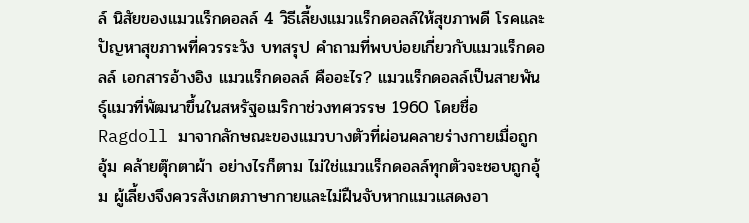ล์ นิสัยของแมวแร็กดอลล์ 4 วิธีเลี้ยงแมวแร็กดอลล์ให้สุขภาพดี โรคและปัญหาสุขภาพที่ควรระวัง บทสรุป คำถามที่พบบ่อยเกี่ยวกับแมวแร็กดอลล์ เอกสารอ้างอิง แมวแร็กดอลล์ คืออะไร? แมวแร็กดอลล์เป็นสายพันธุ์แมวที่พัฒนาขึ้นในสหรัฐอเมริกาช่วงทศวรรษ 1960 โดยชื่อ Ragdoll มาจากลักษณะของแมวบางตัวที่ผ่อนคลายร่างกายเมื่อถูกอุ้ม คล้ายตุ๊กตาผ้า อย่างไรก็ตาม ไม่ใช่แมวแร็กดอลล์ทุกตัวจะชอบถูกอุ้ม ผู้เลี้ยงจึงควรสังเกตภาษากายและไม่ฝืนจับหากแมวแสดงอา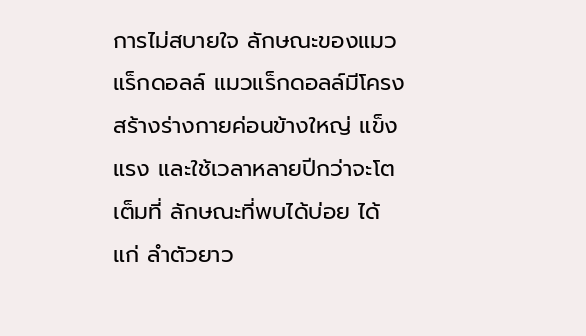การไม่สบายใจ ลักษณะของแมวแร็กดอลล์ แมวแร็กดอลล์มีโครงสร้างร่างกายค่อนข้างใหญ่ แข็งแรง และใช้เวลาหลายปีกว่าจะโตเต็มที่ ลักษณะที่พบได้บ่อย ได้แก่ ลำตัวยาว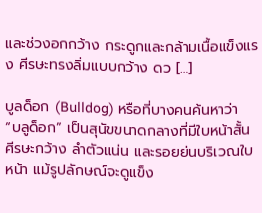และช่วงอกกว้าง กระดูกและกล้ามเนื้อแข็งแรง ศีรษะทรงลิ่มแบบกว้าง ดว […]

บูลด็อก (Bulldog) หรือที่บางคนค้นหาว่า “บลูด็อก” เป็นสุนัขขนาดกลางที่มีใบหน้าสั้น ศีรษะกว้าง ลำตัวแน่น และรอยย่นบริเวณใบหน้า แม้รูปลักษณ์จะดูแข็ง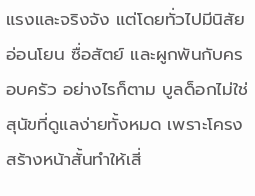แรงและจริงจัง แต่โดยทั่วไปมีนิสัยอ่อนโยน ซื่อสัตย์ และผูกพันกับครอบครัว อย่างไรก็ตาม บูลด็อกไม่ใช่สุนัขที่ดูแลง่ายทั้งหมด เพราะโครงสร้างหน้าสั้นทำให้เสี่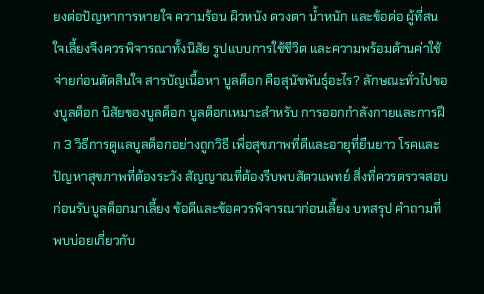ยงต่อปัญหาการหายใจ ความร้อน ผิวหนัง ดวงตา น้ำหนัก และข้อต่อ ผู้ที่สนใจเลี้ยงจึงควรพิจารณาทั้งนิสัย รูปแบบการใช้ชีวิต และความพร้อมด้านค่าใช้จ่ายก่อนตัดสินใจ สารบัญเนื้อหา บูลด็อก คือสุนัขพันธุ์อะไร? ลักษณะทั่วไปของบูลด็อก นิสัยของบูลด็อก บูลด็อกเหมาะสำหรับ การออกกำลังกายและการฝึก 3 วิธีการดูแลบูลด็อกอย่างถูกวิธี เพื่อสุขภาพที่ดีและอายุที่ยืนยาว โรคและปัญหาสุขภาพที่ต้องระวัง สัญญาณที่ต้องรีบพบสัตวแพทย์ สิ่งที่ควรตรวจสอบก่อนรับบูลด็อกมาเลี้ยง ข้อดีและข้อควรพิจารณาก่อนเลี้ยง บทสรุป คำถามที่พบบ่อยเกี่ยวกับ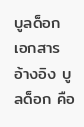บูลด็อก เอกสารอ้างอิง บูลด็อก คือ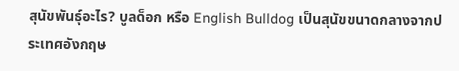สุนัขพันธุ์อะไร? บูลด็อก หรือ English Bulldog เป็นสุนัขขนาดกลางจากประเทศอังกฤษ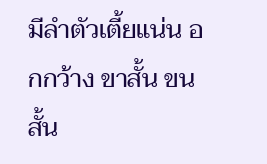มีลำตัวเตี้ยแน่น อกกว้าง ขาสั้น ขนสั้น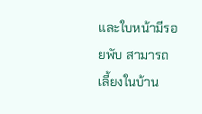และใบหน้ามีรอยพับ สามารถเลี้ยงในบ้าน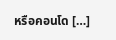หรือคอนโด […]